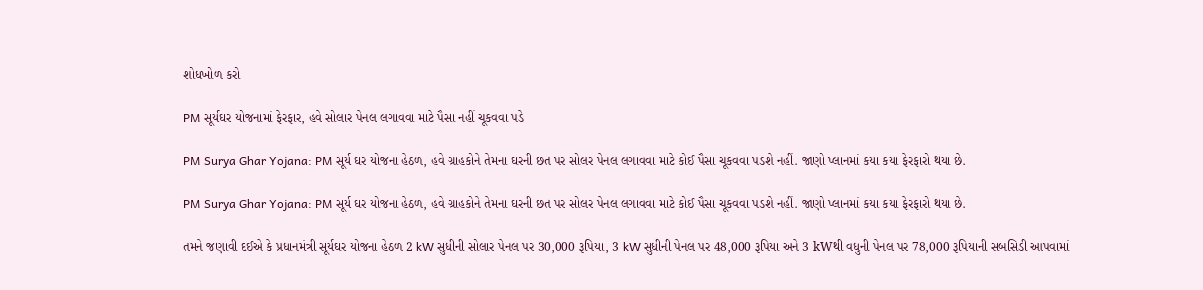શોધખોળ કરો

PM સૂર્યઘર યોજનામાં ફેરફાર, હવે સોલાર પેનલ લગાવવા માટે પૈસા નહીં ચૂકવવા પડે

PM Surya Ghar Yojana: PM સૂર્ય ઘર યોજના હેઠળ, હવે ગ્રાહકોને તેમના ઘરની છત પર સોલર પેનલ લગાવવા માટે કોઈ પૈસા ચૂકવવા પડશે નહીં. જાણો પ્લાનમાં કયા કયા ફેરફારો થયા છે.

PM Surya Ghar Yojana: PM સૂર્ય ઘર યોજના હેઠળ, હવે ગ્રાહકોને તેમના ઘરની છત પર સોલર પેનલ લગાવવા માટે કોઈ પૈસા ચૂકવવા પડશે નહીં. જાણો પ્લાનમાં કયા કયા ફેરફારો થયા છે.

તમને જણાવી દઈએ કે પ્રધાનમંત્રી સૂર્યઘર યોજના હેઠળ 2 kW સુધીની સોલાર પેનલ પર 30,000 રૂપિયા, 3 kW સુધીની પેનલ પર 48,000 રૂપિયા અને 3 kWથી વધુની પેનલ પર 78,000 રૂપિયાની સબસિડી આપવામાં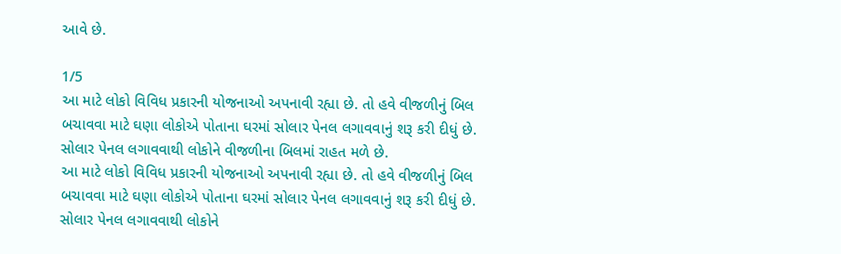આવે છે.

1/5
આ માટે લોકો વિવિધ પ્રકારની યોજનાઓ અપનાવી રહ્યા છે. તો હવે વીજળીનું બિલ બચાવવા માટે ઘણા લોકોએ પોતાના ઘરમાં સોલાર પેનલ લગાવવાનું શરૂ કરી દીધું છે. સોલાર પેનલ લગાવવાથી લોકોને વીજળીના બિલમાં રાહત મળે છે.
આ માટે લોકો વિવિધ પ્રકારની યોજનાઓ અપનાવી રહ્યા છે. તો હવે વીજળીનું બિલ બચાવવા માટે ઘણા લોકોએ પોતાના ઘરમાં સોલાર પેનલ લગાવવાનું શરૂ કરી દીધું છે. સોલાર પેનલ લગાવવાથી લોકોને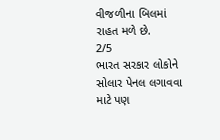વીજળીના બિલમાં રાહત મળે છે.
2/5
ભારત સરકાર લોકોને સોલાર પેનલ લગાવવા માટે પણ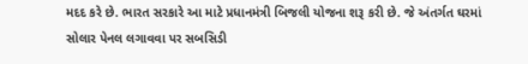મદદ કરે છે. ભારત સરકારે આ માટે પ્રધાનમંત્રી બિજલી યોજના શરૂ કરી છે. જે અંતર્ગત ઘરમાં સોલાર પેનલ લગાવવા પર સબસિડી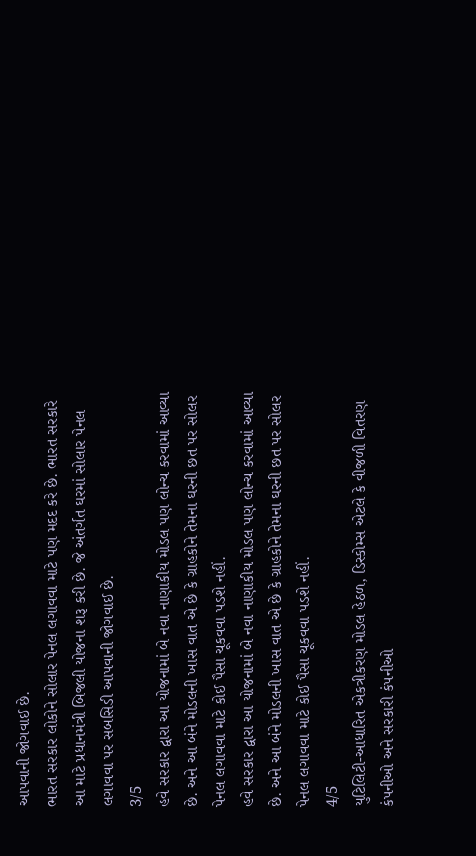આપવાની જોગવાઈ છે.
ભારત સરકાર લોકોને સોલાર પેનલ લગાવવા માટે પણ મદદ કરે છે. ભારત સરકારે આ માટે પ્રધાનમંત્રી બિજલી યોજના શરૂ કરી છે. જે અંતર્ગત ઘરમાં સોલાર પેનલ લગાવવા પર સબસિડી આપવાની જોગવાઈ છે.
3/5
હવે સરકાર દ્વારા આ યોજનામાં બે નવા નાણાકીય મોડલ પણ લોન્ચ કરવામાં આવ્યા છે. અને આ બંને મોડલની ખાસ વાત એ છે કે ગ્રાહકોને તેમના ઘરની છત પર સોલર પેનલ લગાવવા માટે કોઈ પૈસા ચૂકવવા પડશે નહીં.
હવે સરકાર દ્વારા આ યોજનામાં બે નવા નાણાકીય મોડલ પણ લોન્ચ કરવામાં આવ્યા છે. અને આ બંને મોડલની ખાસ વાત એ છે કે ગ્રાહકોને તેમના ઘરની છત પર સોલર પેનલ લગાવવા માટે કોઈ પૈસા ચૂકવવા પડશે નહીં.
4/5
યુટિલિટી-આધારિત એકત્રીકરણ મોડલ હેઠળ, ડિસ્કોમ્સ એટલે કે વીજળી વિતરણ કંપનીઓ અને સરકારી કંપનીઓ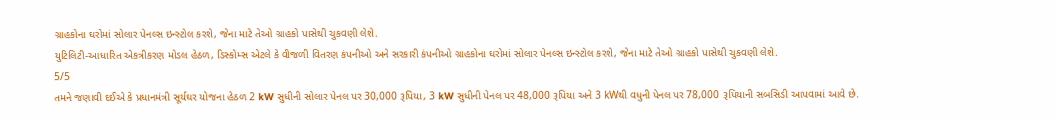ગ્રાહકોના ઘરોમાં સોલાર પેનલ્સ ઇન્સ્ટોલ કરશે, જેના માટે તેઓ ગ્રાહકો પાસેથી ચુકવણી લેશે.
યુટિલિટી-આધારિત એકત્રીકરણ મોડલ હેઠળ, ડિસ્કોમ્સ એટલે કે વીજળી વિતરણ કંપનીઓ અને સરકારી કંપનીઓ ગ્રાહકોના ઘરોમાં સોલાર પેનલ્સ ઇન્સ્ટોલ કરશે, જેના માટે તેઓ ગ્રાહકો પાસેથી ચુકવણી લેશે.
5/5
તમને જણાવી દઈએ કે પ્રધાનમંત્રી સૂર્યઘર યોજના હેઠળ 2 kW સુધીની સોલાર પેનલ પર 30,000 રૂપિયા, 3 kW સુધીની પેનલ પર 48,000 રૂપિયા અને 3 kWથી વધુની પેનલ પર 78,000 રૂપિયાની સબસિડી આપવામાં આવે છે.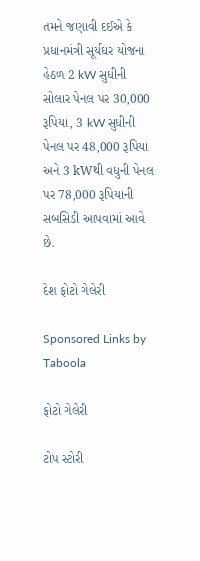તમને જણાવી દઈએ કે પ્રધાનમંત્રી સૂર્યઘર યોજના હેઠળ 2 kW સુધીની સોલાર પેનલ પર 30,000 રૂપિયા, 3 kW સુધીની પેનલ પર 48,000 રૂપિયા અને 3 kWથી વધુની પેનલ પર 78,000 રૂપિયાની સબસિડી આપવામાં આવે છે.

દેશ ફોટો ગેલેરી

Sponsored Links by Taboola

ફોટો ગેલેરી

ટોપ સ્ટોરી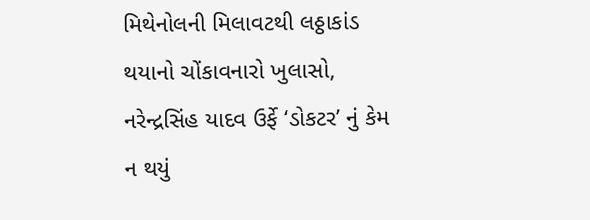મિથેનોલની મિલાવટથી લઠ્ઠાકાંડ થયાનો ચોંકાવનારો ખુલાસો, નરેન્દ્રસિંહ યાદવ ઉર્ફે ‘ડોકટર’ નું કેમ ન થયું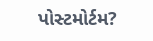પોસ્ટમોર્ટમ?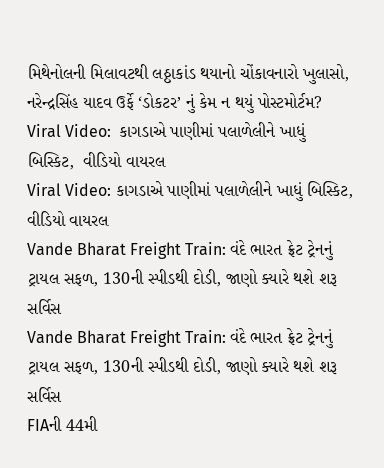મિથેનોલની મિલાવટથી લઠ્ઠાકાંડ થયાનો ચોંકાવનારો ખુલાસો, નરેન્દ્રસિંહ યાદવ ઉર્ફે ‘ડોકટર’ નું કેમ ન થયું પોસ્ટમોર્ટમ?
Viral Video:  કાગડાએ પાણીમાં પલાળેલીને ખાધું  બિસ્કિટ,  વીડિયો વાયરલ
Viral Video: કાગડાએ પાણીમાં પલાળેલીને ખાધું બિસ્કિટ, વીડિયો વાયરલ
Vande Bharat Freight Train: વંદે ભારત ફ્રેટ ટ્રેનનું ટ્રાયલ સફળ, 130ની સ્પીડથી દોડી, જાણો ક્યારે થશે શરૂ સર્વિસ
Vande Bharat Freight Train: વંદે ભારત ફ્રેટ ટ્રેનનું ટ્રાયલ સફળ, 130ની સ્પીડથી દોડી, જાણો ક્યારે થશે શરૂ સર્વિસ
FIAની 44મી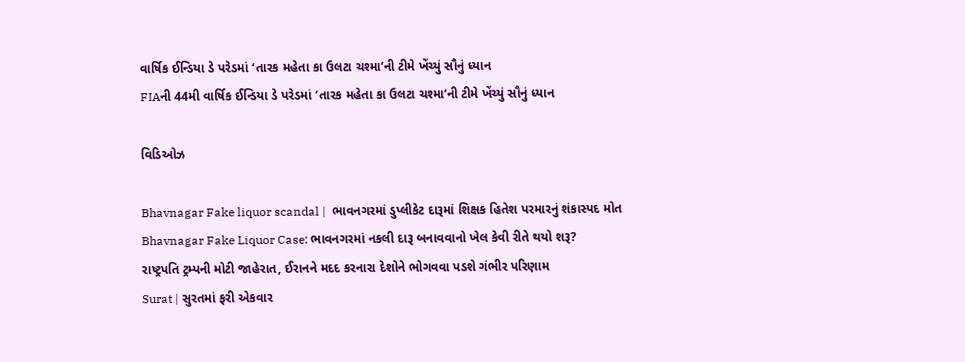વાર્ષિક ઈન્ડિયા ડે પરેડમાં ‘તારક મહેતા કા ઉલટા ચશ્મા’ની ટીમે ખેંચ્યું સૌનું ધ્યાન
FIAની 44મી વાર્ષિક ઈન્ડિયા ડે પરેડમાં ‘તારક મહેતા કા ઉલટા ચશ્મા’ની ટીમે ખેંચ્યું સૌનું ધ્યાન

વિડિઓઝ

Bhavnagar Fake liquor scandal |  ભાવનગરમાં ડુપ્લીકેટ દારૂમાં શિક્ષક હિતેશ પરમારનું શંકાસ્પદ મોત
Bhavnagar Fake Liquor Case: ભાવનગરમાં નકલી દારૂ બનાવવાનો ખેલ કેવી રીતે થયો શરૂ?
રાષ્ટ્રપતિ ટ્રમ્પની મોટી જાહેરાત, ઈરાનને મદદ કરનારા દેશોને ભોગવવા પડશે ગંભીર પરિણામ
Surat | સુરતમાં ફરી એકવાર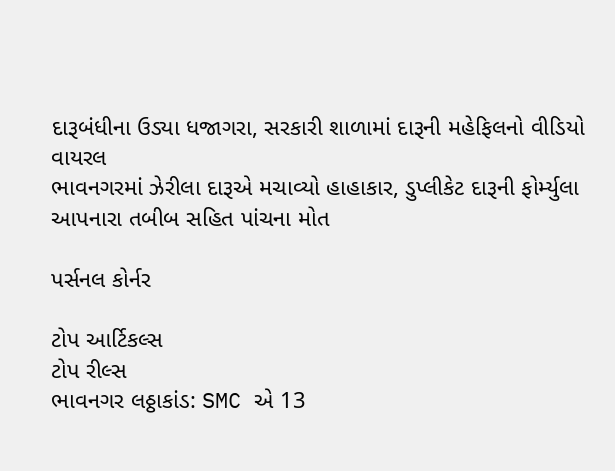દારૂબંધીના ઉડ્યા ધજાગરા, સરકારી શાળામાં દારૂની મહેફિલનો વીડિયો વાયરલ
ભાવનગરમાં ઝેરીલા દારૂએ મચાવ્યો હાહાકાર, ડુપ્લીકેટ દારૂની ફોર્મ્યુલા આપનારા તબીબ સહિત પાંચના મોત

પર્સનલ કોર્નર

ટોપ આર્ટિકલ્સ
ટોપ રીલ્સ
ભાવનગર લઠ્ઠાકાંડ: SMC એ 13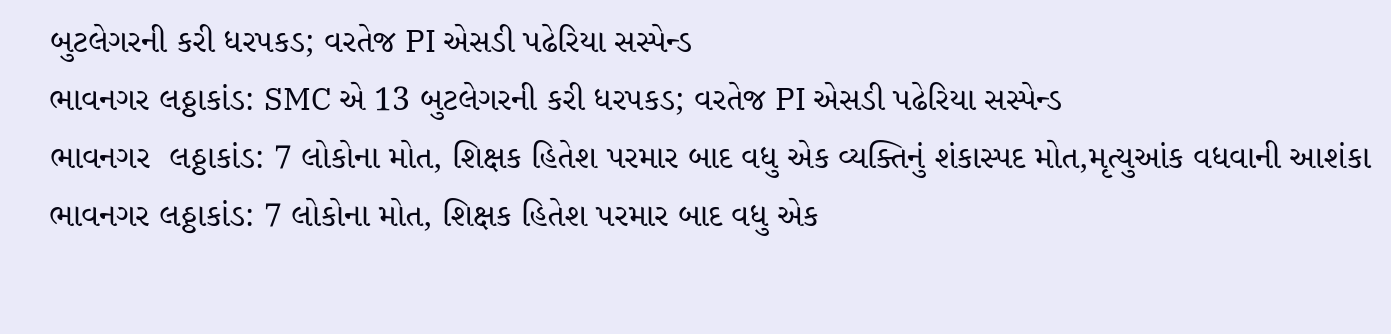બુટલેગરની કરી ધરપકડ; વરતેજ PI એસડી પઢેરિયા સસ્પેન્ડ
ભાવનગર લઠ્ઠાકાંડ: SMC એ 13 બુટલેગરની કરી ધરપકડ; વરતેજ PI એસડી પઢેરિયા સસ્પેન્ડ
ભાવનગર  લઠ્ઠાકાંડ: 7 લોકોના મોત, શિક્ષક હિતેશ પરમાર બાદ વધુ એક વ્યક્તિનું શંકાસ્પદ મોત,મૃત્યુઆંક વધવાની આશંકા
ભાવનગર લઠ્ઠાકાંડ: 7 લોકોના મોત, શિક્ષક હિતેશ પરમાર બાદ વધુ એક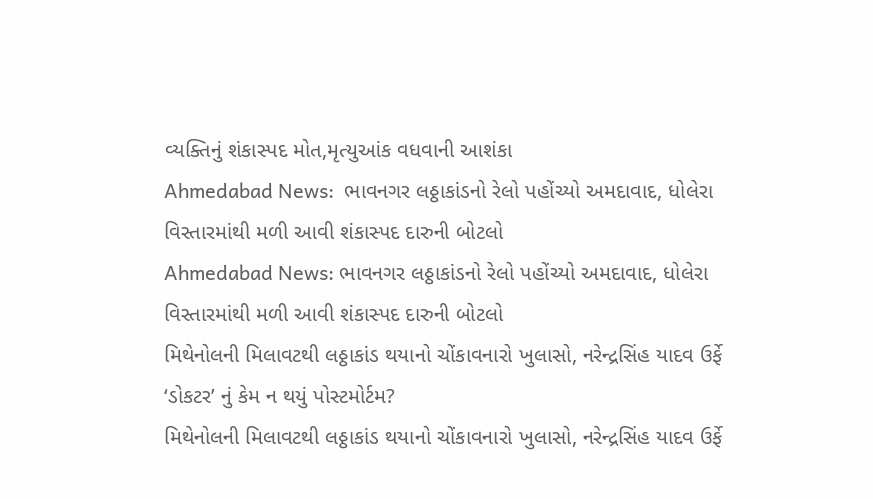વ્યક્તિનું શંકાસ્પદ મોત,મૃત્યુઆંક વધવાની આશંકા
Ahmedabad News:  ભાવનગર લઠ્ઠાકાંડનો રેલો પહોંચ્યો અમદાવાદ, ધોલેરા વિસ્તારમાંથી મળી આવી શંકાસ્પદ દારુની બોટલો
Ahmedabad News: ભાવનગર લઠ્ઠાકાંડનો રેલો પહોંચ્યો અમદાવાદ, ધોલેરા વિસ્તારમાંથી મળી આવી શંકાસ્પદ દારુની બોટલો
મિથેનોલની મિલાવટથી લઠ્ઠાકાંડ થયાનો ચોંકાવનારો ખુલાસો, નરેન્દ્રસિંહ યાદવ ઉર્ફે ‘ડોકટર’ નું કેમ ન થયું પોસ્ટમોર્ટમ?
મિથેનોલની મિલાવટથી લઠ્ઠાકાંડ થયાનો ચોંકાવનારો ખુલાસો, નરેન્દ્રસિંહ યાદવ ઉર્ફે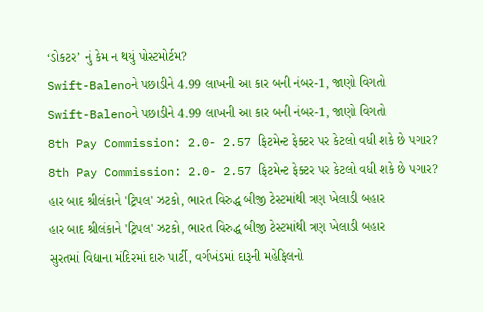‘ડોકટર’ નું કેમ ન થયું પોસ્ટમોર્ટમ?
Swift-Balenoને પછાડીને 4.99 લાખની આ કાર બની નંબર-1, જાણો વિગતો
Swift-Balenoને પછાડીને 4.99 લાખની આ કાર બની નંબર-1, જાણો વિગતો
8th Pay Commission: 2.0- 2.57 ફિટમેન્ટ ફેક્ટર પર કેટલો વધી શકે છે પગાર?
8th Pay Commission: 2.0- 2.57 ફિટમેન્ટ ફેક્ટર પર કેટલો વધી શકે છે પગાર?
હાર બાદ શ્રીલંકાને 'ટ્રિપલ' ઝટકો, ભારત વિરુદ્ધ બીજી ટેસ્ટમાંથી ત્રણ ખેલાડી બહાર
હાર બાદ શ્રીલંકાને 'ટ્રિપલ' ઝટકો, ભારત વિરુદ્ધ બીજી ટેસ્ટમાંથી ત્રણ ખેલાડી બહાર
સુરતમાં વિદ્યાના મંદિરમાં દારુ પાર્ટી, વર્ગખંડમાં દારૂની મહેફિલનો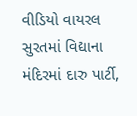વીડિયો વાયરલ
સુરતમાં વિદ્યાના મંદિરમાં દારુ પાર્ટી,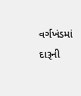વર્ગખંડમાં દારૂની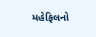મહેફિલનો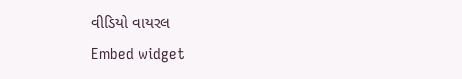વીડિયો વાયરલ
Embed widget